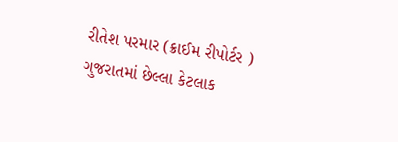રીતેશ પરમાર (ક્રાઈમ રીપોર્ટર )
ગુજરાતમાં છેલ્લા કેટલાક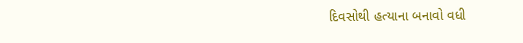દિવસોથી હત્યાના બનાવો વધી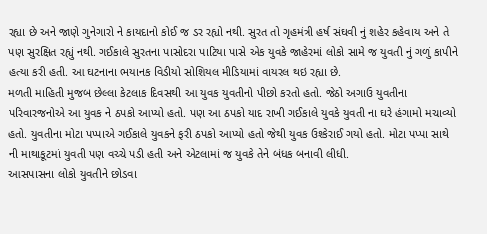રહ્યા છે અને જાણે ગુનેગારો ને કાયદાનો કોઈ જ ડર રહ્યો નથી. સુરત તો ગૃહમંત્રી હર્ષ સંઘવી નું શહેર કહેવાય અને તે પણ સુરક્ષિત રહ્યું નથી. ગઈકાલે સુરતના પાસોદરા પાટિયા પાસે એક યુવકે જાહેરમાં લોકો સામે જ યુવતી નું ગળું કાપીને હત્યા કરી હતી. આ ઘટનાના ભયાનક વિડીયો સોશિયલ મીડિયામાં વાયરલ થઇ રહ્યા છે.
મળતી માહિતી મુજબ છેલ્લા કેટલાક દિવસથી આ યુવક યુવતીનો પીછો કરતો હતો. જેઠો અગાઉ યુવતીના પરિવારજનોએ આ યુવક ને ઠપકો આપ્યો હતો. પણ આ ઠપકો યાદ રાખી ગઈકાલે યુવકે યુવતી ના ઘરે હંગામો મચાવ્યો હતો. યુવતીના મોટા પપ્પાએ ગઈકાલે યુવકને ફરી ઠપકો આપ્યો હતો જેથી યુવક ઉશ્કેરાઈ ગયો હતો. મોટા પપ્પા સાથે ની માથાકૂટમાં યુવતી પણ વચ્ચે પડી હતી અને એટલામાં જ યુવકે તેને બંધક બનાવી લીધી.
આસપાસના લોકો યુવતીને છોડવા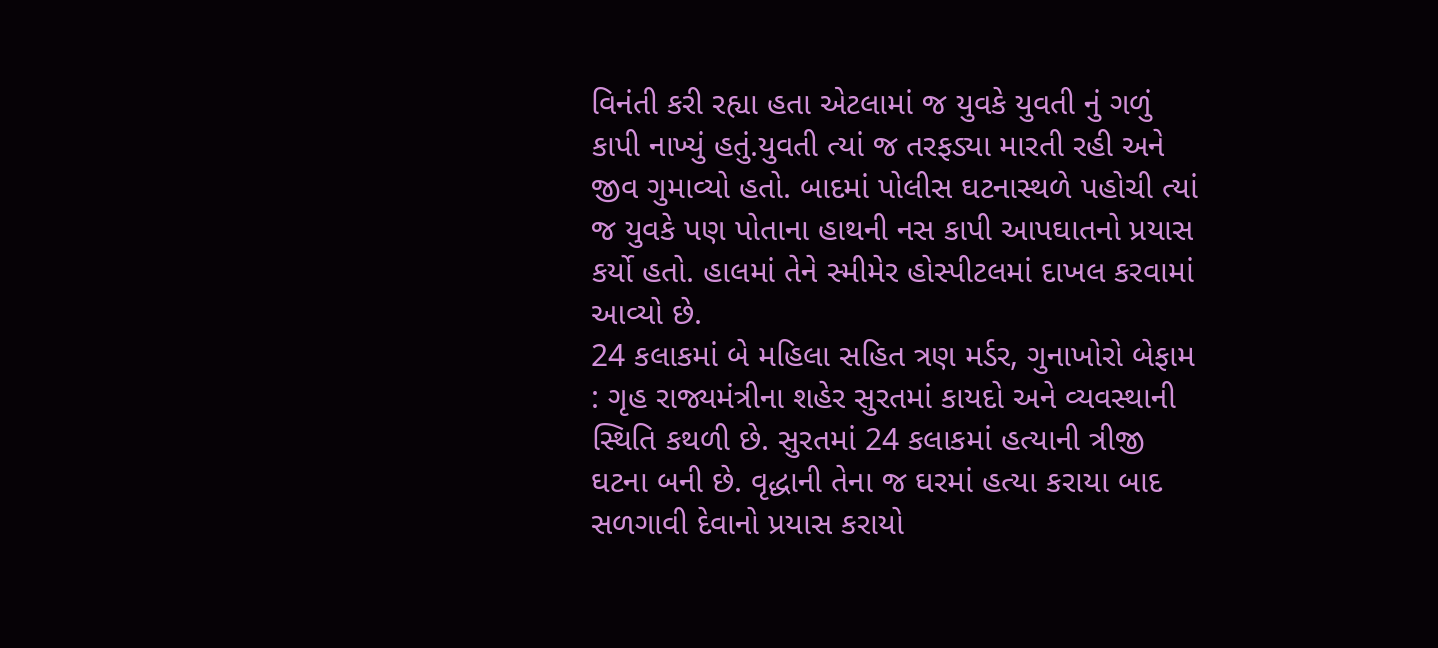વિનંતી કરી રહ્યા હતા એટલામાં જ યુવકે યુવતી નું ગળું કાપી નાખ્યું હતું.યુવતી ત્યાં જ તરફડ્યા મારતી રહી અને જીવ ગુમાવ્યો હતો. બાદમાં પોલીસ ઘટનાસ્થળે પહોચી ત્યાં જ યુવકે પણ પોતાના હાથની નસ કાપી આપઘાતનો પ્રયાસ કર્યો હતો. હાલમાં તેને સ્મીમેર હોસ્પીટલમાં દાખલ કરવામાં આવ્યો છે.
24 કલાકમાં બે મહિલા સહિત ત્રણ મર્ડર, ગુનાખોરો બેફામ : ગૃહ રાજ્યમંત્રીના શહેર સુરતમાં કાયદો અને વ્યવસ્થાની સ્થિતિ કથળી છે. સુરતમાં 24 કલાકમાં હત્યાની ત્રીજી ઘટના બની છે. વૃદ્ધાની તેના જ ઘરમાં હત્યા કરાયા બાદ સળગાવી દેવાનો પ્રયાસ કરાયો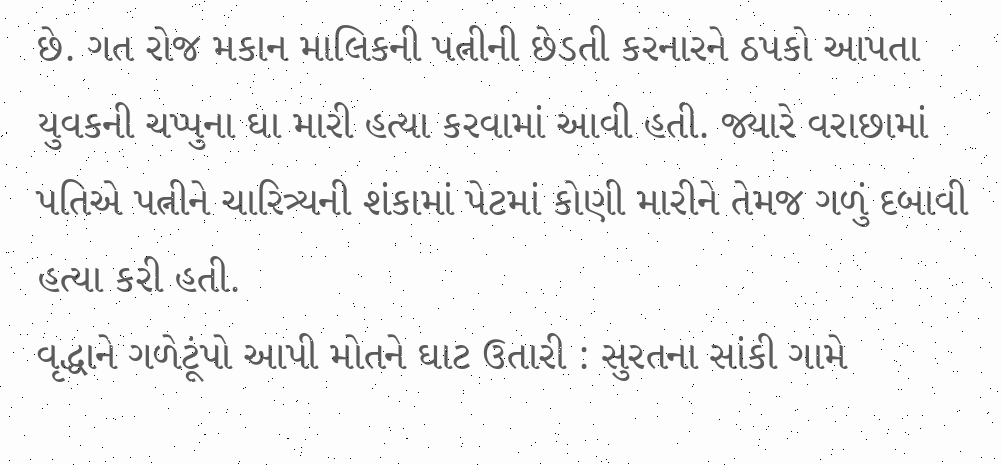છે. ગત રોજ મકાન માલિકની પત્નીની છેડતી કરનારને ઠપકો આપતા યુવકની ચપ્પુના ઘા મારી હત્યા કરવામાં આવી હતી. જ્યારે વરાછામાં પતિએ પત્નીને ચારિત્ર્યની શંકામાં પેટમાં કોણી મારીને તેમજ ગળું દબાવી હત્યા કરી હતી.
વૃદ્ધાને ગળેટૂંપો આપી મોતને ઘાટ ઉતારી : સુરતના સાંકી ગામે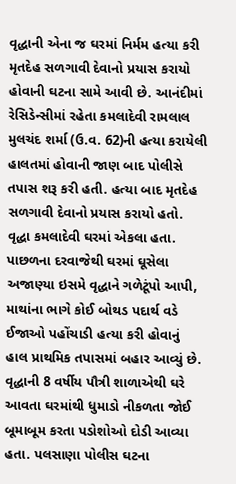વૃદ્ધાની એના જ ઘરમાં નિર્મમ હત્યા કરી મૃતદેહ સળગાવી દેવાનો પ્રયાસ કરાયો હોવાની ઘટના સામે આવી છે. આનંદીમાં રેસિડેન્સીમાં રહેતા કમલાદેવી રામલાલ મુલચંદ શર્મા (ઉ.વ. 62)ની હત્યા કરાયેલી હાલતમાં હોવાની જાણ બાદ પોલીસે તપાસ શરૂ કરી હતી. હત્યા બાદ મૃતદેહ સળગાવી દેવાનો પ્રયાસ કરાયો હતો. વૃદ્ધા કમલાદેવી ઘરમાં એકલા હતા. પાછળના દરવાજેથી ઘરમાં ઘૂસેલા અજાણ્યા ઇસમે વૃદ્ધાને ગળેટૂંપો આપી, માથાંના ભાગે કોઈ બોથડ પદાર્થ વડે ઈજાઓ પહોંચાડી હત્યા કરી હોવાનું હાલ પ્રાથમિક તપાસમાં બહાર આવ્યું છે. વૃદ્ધાની 8 વર્ષીય પૌત્રી શાળાએથી ઘરે આવતા ઘરમાંથી ધુમાડો નીકળતા જોઈ બૂમાબૂમ કરતા પડોશોઓ દોડી આવ્યા હતા. પલસાણા પોલીસ ઘટના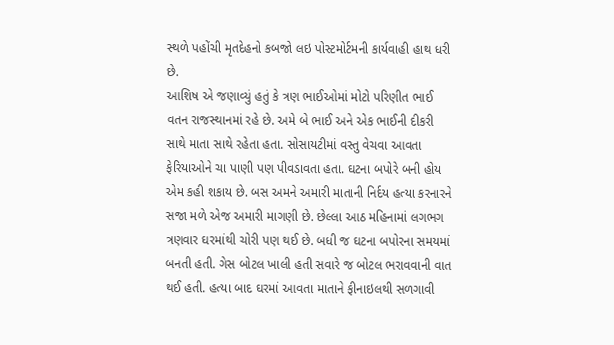સ્થળે પહોંચી મૃતદેહનો કબજો લઇ પોસ્ટમોર્ટમની કાર્યવાહી હાથ ધરી છે.
આશિષ એ જણાવ્યું હતું કે ત્રણ ભાઈઓમાં મોટો પરિણીત ભાઈ વતન રાજસ્થાનમાં રહે છે. અમે બે ભાઈ અને એક ભાઈની દીકરી સાથે માતા સાથે રહેતા હતા. સોસાયટીમાં વસ્તુ વેચવા આવતા ફેરિયાઓને ચા પાણી પણ પીવડાવતા હતા. ઘટના બપોરે બની હોય એમ કહી શકાય છે. બસ અમને અમારી માતાની નિર્દય હત્યા કરનારને સજા મળે એજ અમારી માગણી છે. છેલ્લા આઠ મહિનામાં લગભગ ત્રણવાર ઘરમાંથી ચોરી પણ થઈ છે. બધી જ ઘટના બપોરના સમયમાં બનતી હતી. ગેસ બોટલ ખાલી હતી સવારે જ બોટલ ભરાવવાની વાત થઈ હતી. હત્યા બાદ ઘરમાં આવતા માતાને ફીનાઇલથી સળગાવી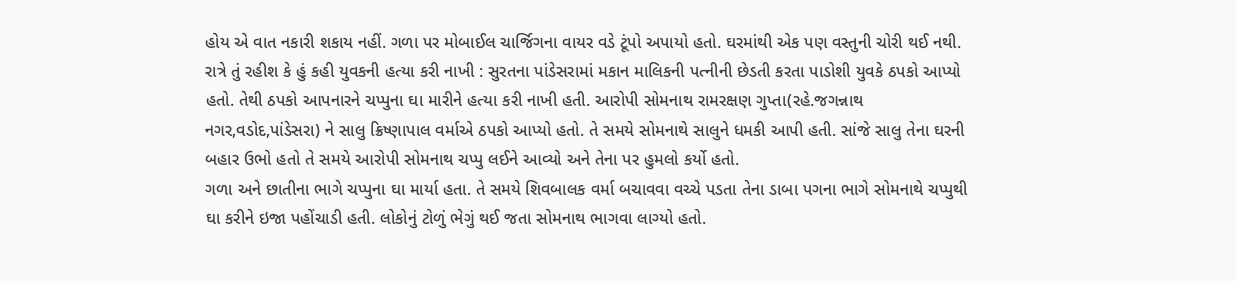હોય એ વાત નકારી શકાય નહીં. ગળા પર મોબાઈલ ચાર્જિગના વાયર વડે ટૂંપો અપાયો હતો. ઘરમાંથી એક પણ વસ્તુની ચોરી થઈ નથી.
રાત્રે તું રહીશ કે હું કહી યુવકની હત્યા કરી નાખી : સુરતના પાંડેસરામાં મકાન માલિકની પત્નીની છેડતી કરતા પાડોશી યુવકે ઠપકો આપ્યો હતો. તેથી ઠપકો આપનારને ચપ્પુના ઘા મારીને હત્યા કરી નાખી હતી. આરોપી સોમનાથ રામરક્ષણ ગુપ્તા(રહે.જગન્નાથ નગર,વડોદ,પાંડેસરા) ને સાલુ ક્રિષ્ણાપાલ વર્માએ ઠપકો આપ્યો હતો. તે સમયે સોમનાથે સાલુને ધમકી આપી હતી. સાંજે સાલુ તેના ઘરની બહાર ઉભો હતો તે સમયે આરોપી સોમનાથ ચપ્પુ લઈને આવ્યો અને તેના પર હુમલો કર્યો હતો.
ગળા અને છાતીના ભાગે ચપ્પુના ઘા માર્યા હતા. તે સમયે શિવબાલક વર્મા બચાવવા વચ્ચે પડતા તેના ડાબા પગના ભાગે સોમનાથે ચપ્પુથી ઘા કરીને ઇજા પહોંચાડી હતી. લોકોનું ટોળું ભેગું થઈ જતા સોમનાથ ભાગવા લાગ્યો હતો.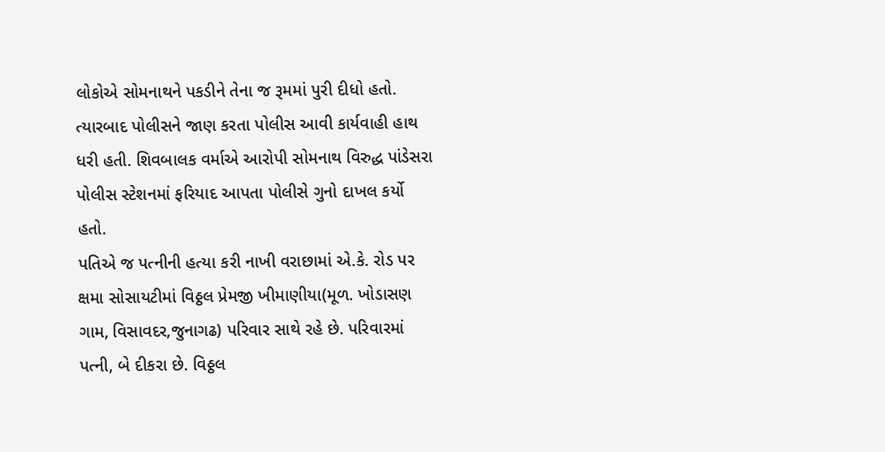લોકોએ સોમનાથને પકડીને તેના જ રૂમમાં પુરી દીધો હતો. ત્યારબાદ પોલીસને જાણ કરતા પોલીસ આવી કાર્યવાહી હાથ ધરી હતી. શિવબાલક વર્માએ આરોપી સોમનાથ વિરુદ્ધ પાંડેસરા પોલીસ સ્ટેશનમાં ફરિયાદ આપતા પોલીસે ગુનો દાખલ કર્યો હતો.
પતિએ જ પત્નીની હત્યા કરી નાખી વરાછામાં એ.કે. રોડ પર ક્ષમા સોસાયટીમાં વિઠ્ઠલ પ્રેમજી ખીમાણીયા(મૂળ. ખોડાસણ ગામ, વિસાવદર,જુનાગઢ) પરિવાર સાથે રહે છે. પરિવારમાં પત્ની, બે દીકરા છે. વિઠ્ઠલ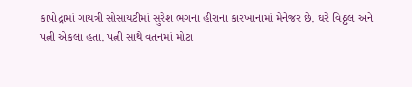કાપોદ્રામાં ગાયત્રી સોસાયટીમાં સુરેશ ભગના હીરાના કારખાનામાં મેનેજર છે. ઘરે વિઠ્ઠલ અને પત્ની એકલા હતા. પત્ની સાથે વતનમાં મોટા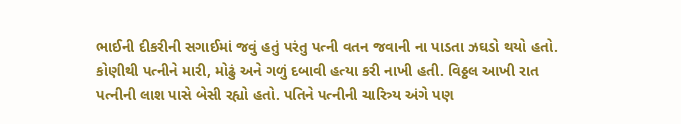ભાઈની દીકરીની સગાઈમાં જવું હતું પરંતુ પત્ની વતન જવાની ના પાડતા ઝઘડો થયો હતો.
કોણીથી પત્નીને મારી, મોઢું અને ગળું દબાવી હત્યા કરી નાખી હતી. વિઠ્ઠલ આખી રાત પત્નીની લાશ પાસે બેસી રહ્યો હતો. પતિને પત્નીની ચારિત્ર્ય અંગે પણ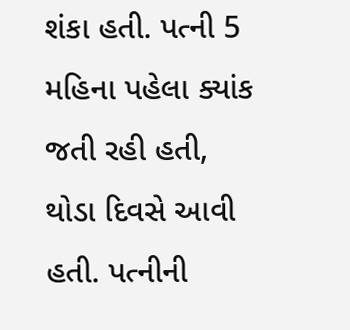શંકા હતી. પત્ની 5 મહિના પહેલા ક્યાંક જતી રહી હતી, થોડા દિવસે આવી હતી. પત્નીની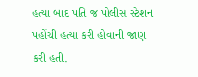હત્યા બાદ પતિ જ પોલીસ સ્ટેશન પહોંચી હત્યા કરી હોવાની જાણ કરી હતી.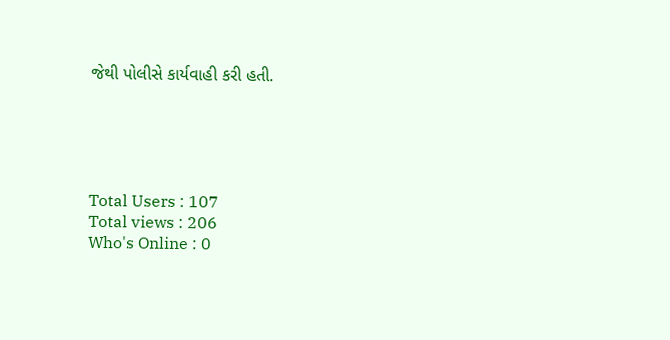જેથી પોલીસે કાર્યવાહી કરી હતી.





Total Users : 107
Total views : 206
Who's Online : 0